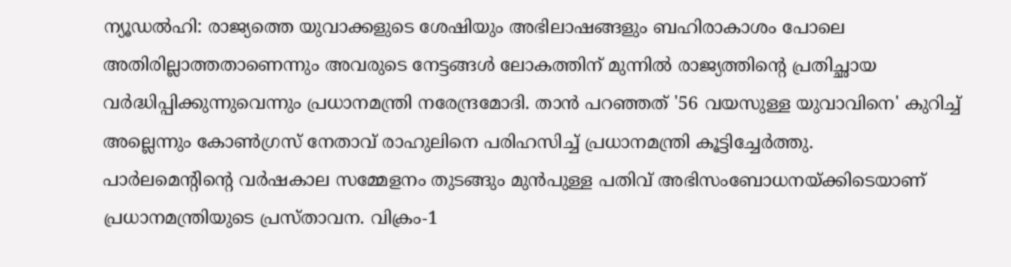ന്യൂഡൽഹി: രാജ്യത്തെ യുവാക്കളുടെ ശേഷിയും അഭിലാഷങ്ങളും ബഹിരാകാശം പോലെ അതിരില്ലാത്തതാണെന്നും അവരുടെ നേട്ടങ്ങൾ ലോകത്തിന് മുന്നിൽ രാജ്യത്തിന്റെ പ്രതിച്ഛായ വർദ്ധിപ്പിക്കുന്നുവെന്നും പ്രധാനമന്ത്രി നരേന്ദ്രമോദി. താൻ പറഞ്ഞത് '56 വയസുള്ള യുവാവിനെ' കുറിച്ച് അല്ലെന്നും കോൺഗ്രസ് നേതാവ് രാഹുലിനെ പരിഹസിച്ച് പ്രധാനമന്ത്രി കൂട്ടിച്ചേർത്തു.
പാർലമെന്റിന്റെ വർഷകാല സമ്മേളനം തുടങ്ങും മുൻപുള്ള പതിവ് അഭിസംബോധനയ്ക്കിടെയാണ് പ്രധാനമന്ത്രിയുടെ പ്രസ്താവന. വിക്രം-1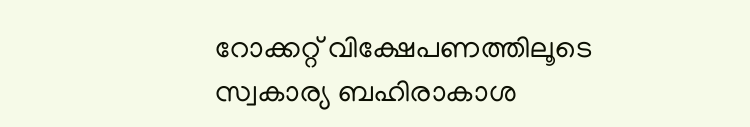റോക്കറ്റ് വിക്ഷേപണത്തിലൂടെ സ്വകാര്യ ബഹിരാകാശ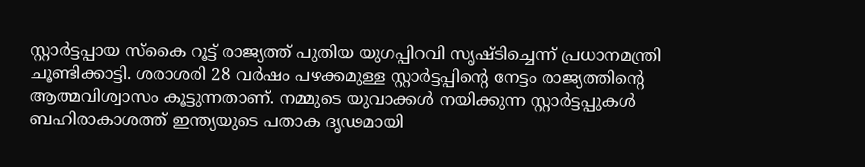സ്റ്റാർട്ടപ്പായ സ്കൈ റൂട്ട് രാജ്യത്ത് പുതിയ യുഗപ്പിറവി സൃഷ്ടിച്ചെന്ന് പ്രധാനമന്ത്രി ചൂണ്ടിക്കാട്ടി. ശരാശരി 28 വർഷം പഴക്കമുള്ള സ്റ്റാർട്ടപ്പിന്റെ നേട്ടം രാജ്യത്തിന്റെ ആത്മവിശ്വാസം കൂട്ടുന്നതാണ്. നമ്മുടെ യുവാക്കൾ നയിക്കുന്ന സ്റ്റാർട്ടപ്പുകൾ ബഹിരാകാശത്ത് ഇന്ത്യയുടെ പതാക ദൃഢമായി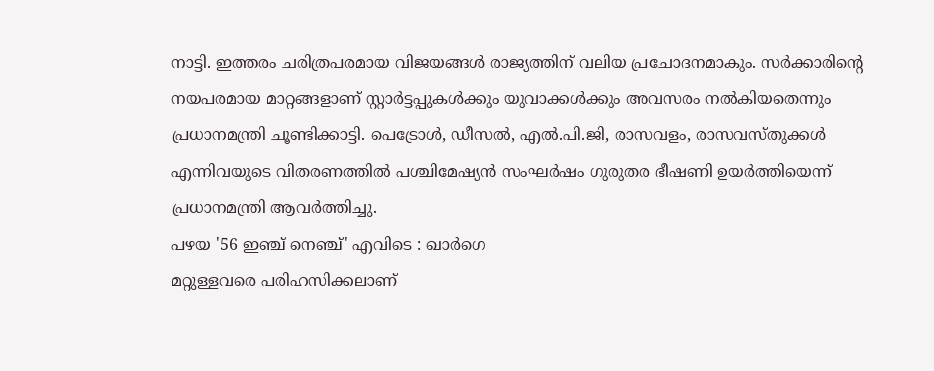നാട്ടി. ഇത്തരം ചരിത്രപരമായ വിജയങ്ങൾ രാജ്യത്തിന് വലിയ പ്രചോദനമാകും. സർക്കാരിന്റെ നയപരമായ മാറ്റങ്ങളാണ് സ്റ്റാർട്ടപ്പുകൾക്കും യുവാക്കൾക്കും അവസരം നൽകിയതെന്നും പ്രധാനമന്ത്രി ചൂണ്ടിക്കാട്ടി. പെട്രോൾ, ഡീസൽ, എൽ.പി.ജി, രാസവളം, രാസവസ്തുക്കൾ എന്നിവയുടെ വിതരണത്തിൽ പശ്ചിമേഷ്യൻ സംഘർഷം ഗുരുതര ഭീഷണി ഉയർത്തിയെന്ന് പ്രധാനമന്ത്രി ആവർത്തിച്ചു.
പഴയ '56 ഇഞ്ച് നെഞ്ച്' എവിടെ : ഖാർഗെ
മറ്റുള്ളവരെ പരിഹസിക്കലാണ്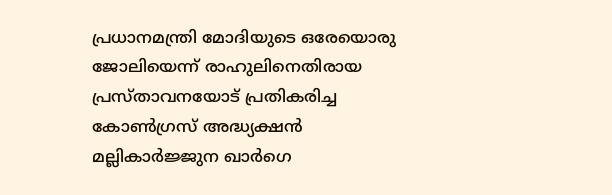പ്രധാനമന്ത്രി മോദിയുടെ ഒരേയൊരു ജോലിയെന്ന് രാഹുലിനെതിരായ പ്രസ്താവനയോട് പ്രതികരിച്ച കോൺഗ്രസ് അദ്ധ്യക്ഷൻ മല്ലികാർജ്ജുന ഖാർഗെ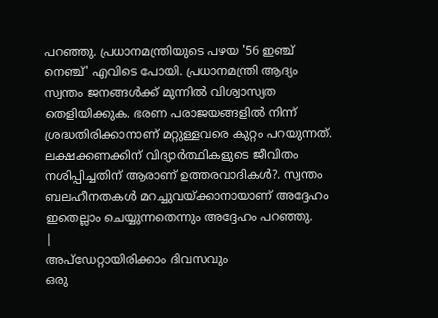പറഞ്ഞു. പ്രധാനമന്ത്രിയുടെ പഴയ '56 ഇഞ്ച് നെഞ്ച്' എവിടെ പോയി. പ്രധാനമന്ത്രി ആദ്യം സ്വന്തം ജനങ്ങൾക്ക് മുന്നിൽ വിശ്വാസ്യത തെളിയിക്കുക. ഭരണ പരാജയങ്ങളിൽ നിന്ന് ശ്രദ്ധതിരിക്കാനാണ് മറ്റുള്ളവരെ കുറ്റം പറയുന്നത്. ലക്ഷക്കണക്കിന് വിദ്യാർത്ഥികളുടെ ജീവിതം നശിപ്പിച്ചതിന് ആരാണ് ഉത്തരവാദികൾ?. സ്വന്തം ബലഹീനതകൾ മറച്ചുവയ്ക്കാനായാണ് അദ്ദേഹം ഇതെല്ലാം ചെയ്യുന്നതെന്നും അദ്ദേഹം പറഞ്ഞു.
|
അപ്ഡേറ്റായിരിക്കാം ദിവസവും
ഒരു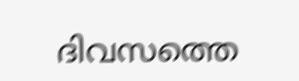ദിവസത്തെ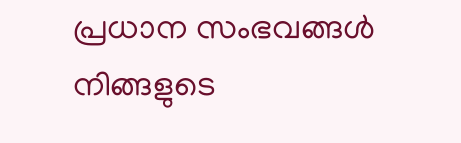പ്രധാന സംഭവങ്ങൾ നിങ്ങളുടെ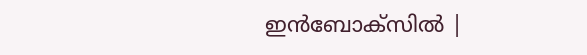ഇൻബോക്സിൽ |